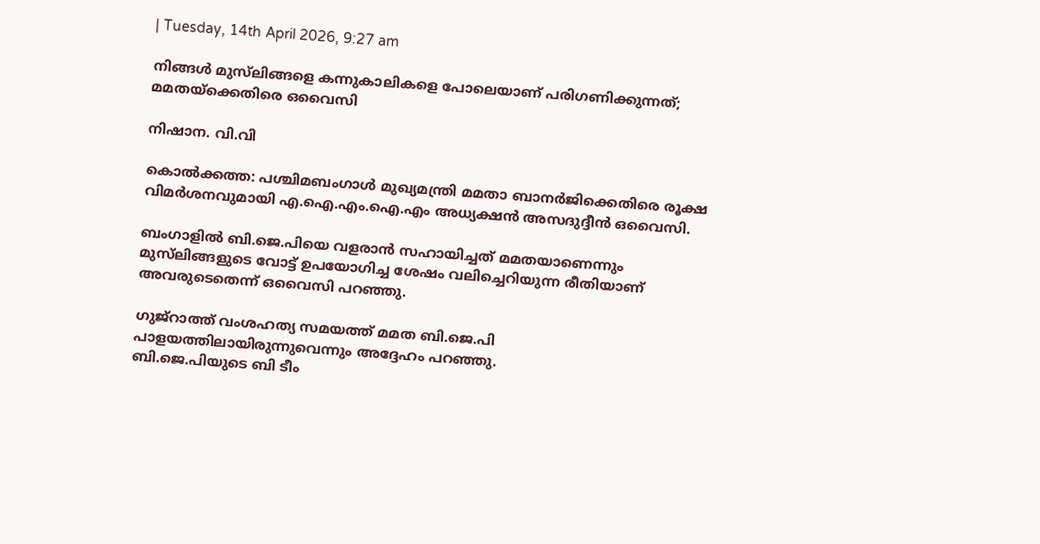| Tuesday, 14th April 2026, 9:27 am

നിങ്ങള്‍ മുസ്‌ലിങ്ങളെ കന്നുകാലികളെ പോലെയാണ് പരിഗണിക്കുന്നത്; മമതയ്‌ക്കെതിരെ ഒവൈസി

നിഷാന. വി.വി

കൊല്‍ക്കത്ത: പശ്ചിമബംഗാള്‍ മുഖ്യമന്ത്രി മമതാ ബാനര്‍ജിക്കെതിരെ രൂക്ഷ വിമര്‍ശനവുമായി എ.ഐ.എം.ഐ.എം അധ്യക്ഷന്‍ അസദുദ്ദീന്‍ ഒവൈസി.

ബംഗാളില്‍ ബി.ജെ.പിയെ വളരാന്‍ സഹായിച്ചത് മമതയാണെന്നും മുസ്‌ലിങ്ങളുടെ വോട്ട് ഉപയോഗിച്ച ശേഷം വലിച്ചെറിയുന്ന രീതിയാണ് അവരുടെതെന്ന് ഒവൈസി പറഞ്ഞു.

ഗുജ്‌റാത്ത് വംശഹത്യ സമയത്ത് മമത ബി.ജെ.പി പാളയത്തിലായിരുന്നുവെന്നും അദ്ദേഹം പറഞ്ഞു.
ബി.ജെ.പിയുടെ ബി ടീം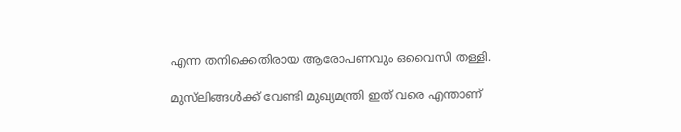എന്ന തനിക്കെതിരായ ആരോപണവും ഒവൈസി തള്ളി.

മുസ്‌ലിങ്ങള്‍ക്ക് വേണ്ടി മുഖ്യമന്ത്രി ഇത് വരെ എന്താണ്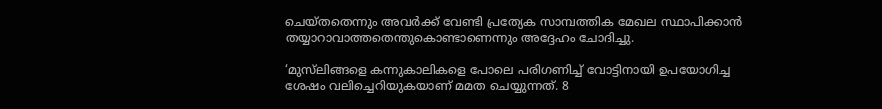ചെയ്തതെന്നും അവര്‍ക്ക് വേണ്ടി പ്രത്യേക സാമ്പത്തിക മേഖല സ്ഥാപിക്കാന്‍ തയ്യാറാവാത്തതെന്തുകൊണ്ടാണെന്നും അദ്ദേഹം ചോദിച്ചു.

‘മുസ്‌ലിങ്ങളെ കന്നുകാലികളെ പോലെ പരിഗണിച്ച് വോട്ടിനായി ഉപയോഗിച്ച ശേഷം വലിച്ചെറിയുകയാണ് മമത ചെയ്യുന്നത്. 8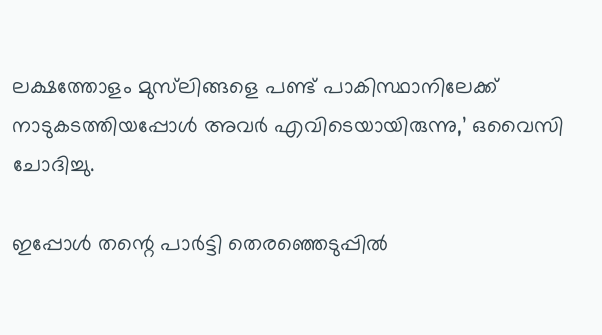ലക്ഷത്തോളം മുസ്‌ലിങ്ങളെ പണ്ട് പാകിസ്ഥാനിലേക്ക് നാടുകടത്തിയപ്പോള്‍ അവര്‍ എവിടെയായിരുന്നു,’ ഒവൈസി ചോദിച്ചു.

ഇപ്പോള്‍ തന്റെ പാര്‍ട്ടി തെരഞ്ഞെടുപ്പില്‍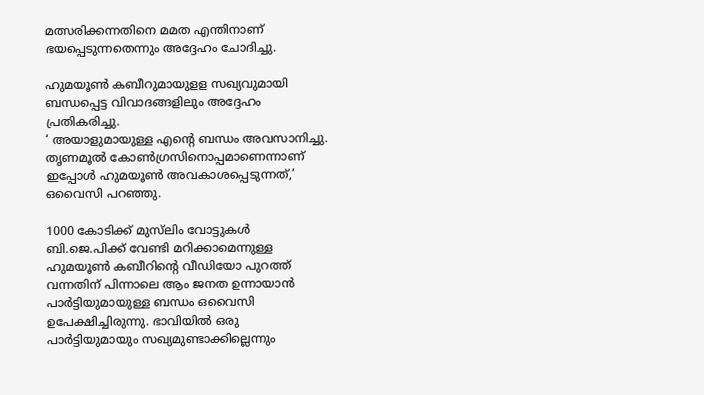മത്സരിക്കന്നതിനെ മമത എന്തിനാണ് ഭയപ്പെടുന്നതെന്നും അദ്ദേഹം ചോദിച്ചു.

ഹുമയൂണ്‍ കബീറുമായുളള സഖ്യവുമായി ബന്ധപ്പെട്ട വിവാദങ്ങളിലും അദ്ദേഹം പ്രതികരിച്ചു.
‘ അയാളുമായുള്ള എന്റെ ബന്ധം അവസാനിച്ചു. തൃണമൂല്‍ കോണ്‍ഗ്രസിനൊപ്പമാണെന്നാണ് ഇപ്പോള്‍ ഹുമയൂണ്‍ അവകാശപ്പെടുന്നത്,’ ഒവൈസി പറഞ്ഞു.

1000 കോടിക്ക് മുസ്‌ലിം വോട്ടുകള്‍ ബി.ജെ.പിക്ക് വേണ്ടി മറിക്കാമെന്നുള്ള ഹുമയൂണ്‍ കബീറിന്റെ വീഡിയോ പുറത്ത് വന്നതിന് പിന്നാലെ ആം ജനത ഉന്നായാന്‍ പാര്‍ട്ടിയുമായുള്ള ബന്ധം ഒവൈസി ഉപേക്ഷിച്ചിരുന്നു. ഭാവിയില്‍ ഒരു പാര്‍ട്ടിയുമായും സഖ്യമുണ്ടാക്കില്ലെന്നും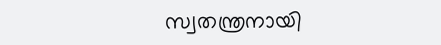സ്വതന്ത്രനായി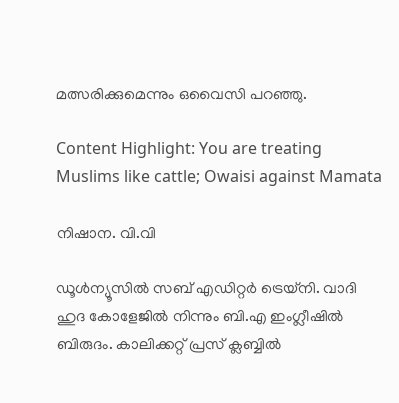മത്സരിക്കുമെന്നും ഒവൈസി പറഞ്ഞു.

Content Highlight: You are treating Muslims like cattle; Owaisi against Mamata

നിഷാന. വി.വി

ഡൂള്‍ന്യൂസില്‍ സബ് എഡിറ്റര്‍ ട്രെയ്‌നി. വാദി ഹുദ കോളേജില്‍ നിന്നും ബി.എ ഇംഗ്ലീഷില്‍ ബിരുദം. കാലിക്കറ്റ് പ്രസ് ക്ലബ്ബില്‍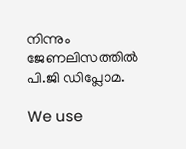നിന്നും ജേണലിസത്തില്‍ പി.ജി ഡിപ്ലോമ.

We use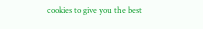cookies to give you the best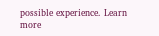possible experience. Learn more